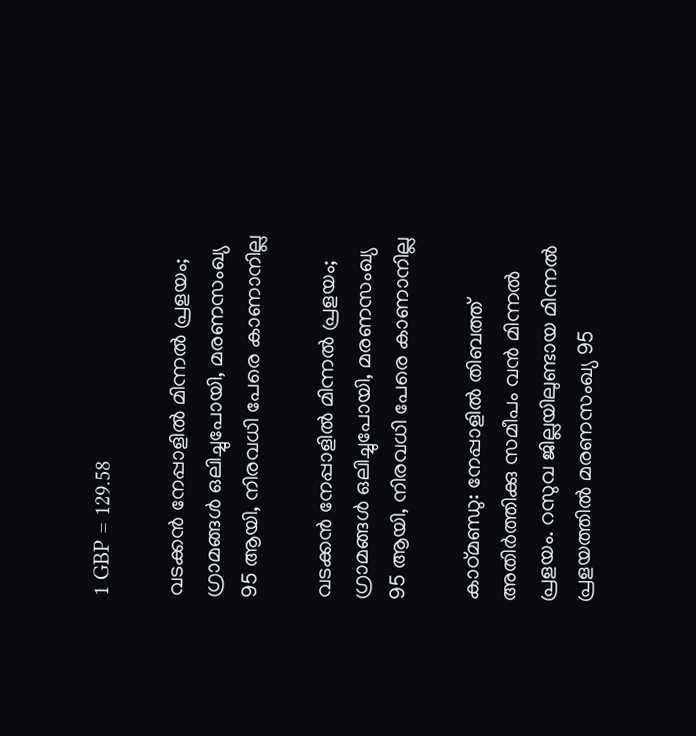1 GBP = 129.58

വടക്കൻ നേപ്പാളിൽ മിന്നൽ പ്രളയം; ഗ്രാമങ്ങൾ ഒലിച്ചുപോയി, മരണസംഖ്യ 95 ആയി, നിരവധി പേരെ കാണാനില്ല

വടക്കൻ നേപ്പാളിൽ മിന്നൽ പ്രളയം; ഗ്രാമങ്ങൾ ഒലിച്ചുപോയി, മരണസംഖ്യ 95 ആയി, നിരവധി പേരെ കാണാനില്ല

കാഠ്മണ്ഡു: നേപ്പാളിൽ തിബത്ത് അതിർത്തിക്കു സമീപം വൻ മിന്നൽ പ്രളയം. റസുവ ജില്ലയിലുണ്ടായ മിന്നൽ പ്രളയത്തിൽ മരണസംഖ്യ 95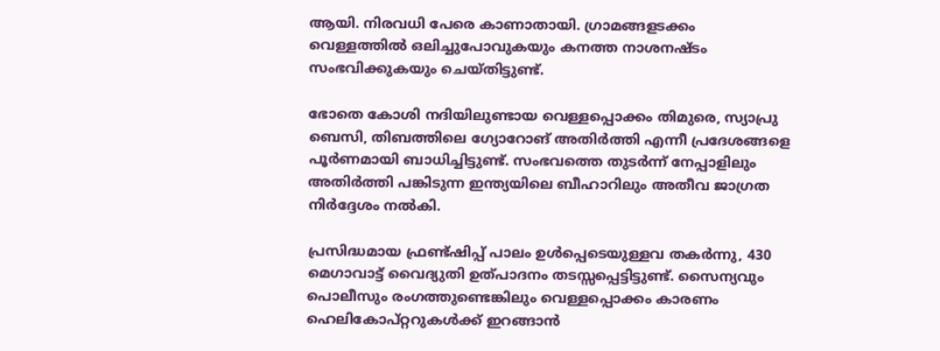ആയി. നിരവധി പേരെ കാണാതായി. ഗ്രാമങ്ങളടക്കം വെള്ളത്തിൽ ഒലിച്ചുപോവുകയും കനത്ത നാശനഷ്ടം സംഭവിക്കുകയും ചെയ്തിട്ടുണ്ട്.

ഭോതെ കോശി നദിയിലുണ്ടായ വെള്ളപ്പൊക്കം തിമുരെ, സ്യാപ്രു ബെസി, തിബത്തിലെ ഗ്യോറോങ് അതിർത്തി എന്നീ പ്രദേശങ്ങളെ പൂർണമായി ബാധിച്ചിട്ടുണ്ട്. സംഭവത്തെ തുടർന്ന് നേപ്പാളിലും അതിർത്തി പങ്കിടുന്ന ഇന്ത്യയിലെ ബീഹാറിലും അതീവ ജാഗ്രത നിർദ്ദേശം നൽകി.

പ്രസിദ്ധമായ ഫ്രണ്ട്ഷിപ്പ് പാലം ഉൾപ്പെടെയുള്ളവ തകർന്നു, 430 മെഗാവാട്ട് വൈദ്യുതി ഉത്പാദനം തടസ്സപ്പെട്ടിട്ടുണ്ട്. സൈന്യവും പൊലീസും രംഗത്തുണ്ടെങ്കിലും വെള്ളപ്പൊക്കം കാരണം ഹെലികോപ്റ്ററുകൾക്ക് ഇറങ്ങാൻ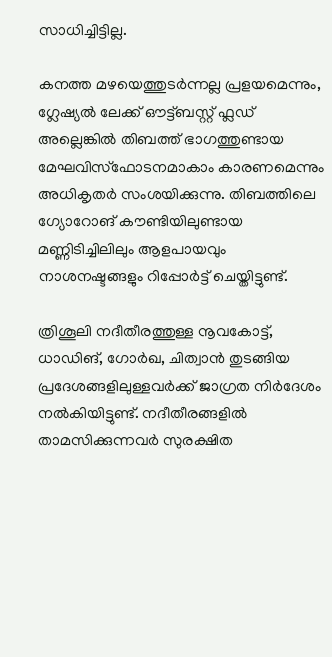സാധിച്ചിട്ടില്ല.

കനത്ത മഴയെത്തുടർന്നല്ല പ്രളയമെന്നും, ഗ്ലേഷ്യൽ ലേക്ക് ഔട്ട്ബസ്റ്റ് ഫ്ലഡ് അല്ലെങ്കിൽ തിബത്ത് ഭാഗത്തുണ്ടായ മേഘവിസ്ഫോടനമാകാം കാരണമെന്നും അധികൃതർ സംശയിക്കുന്നു. തിബത്തിലെ ഗ്യോറോങ് കൗണ്ടിയിലുണ്ടായ മണ്ണിടിച്ചിലിലും ആളപായവും നാശനഷ്ടങ്ങളും റിപ്പോർട്ട് ചെയ്തിട്ടുണ്ട്.

ത്രിശൂലി നദീതീരത്തുള്ള നൂവകോട്ട്, ധാഡിങ്, ഗോർഖ, ചിത്വാൻ തുടങ്ങിയ പ്രദേശങ്ങളിലുള്ളവർക്ക് ജാഗ്രത നിർദേശം നൽകിയിട്ടുണ്ട്. നദീതീരങ്ങളിൽ താമസിക്കുന്നവർ സുരക്ഷിത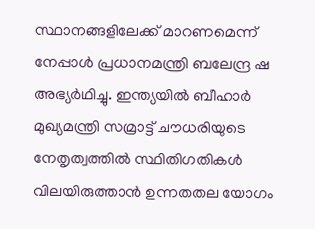സ്ഥാനങ്ങളിലേക്ക് മാറണമെന്ന് നേപ്പാൾ പ്രധാനമന്ത്രി ബലേന്ദ്ര ഷ അഭ്യർഥിച്ചു. ഇന്ത്യയിൽ ബീഹാർ മുഖ്യമന്ത്രി സമ്രാട്ട് ചൗധരിയുടെ നേതൃത്വത്തിൽ സ്ഥിതിഗതികൾ വിലയിരുത്താൻ ഉന്നതതല യോഗം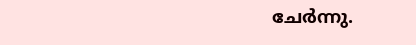ചേർന്നു.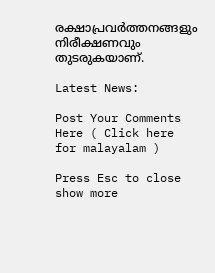രക്ഷാപ്രവർത്തനങ്ങളും നിരീക്ഷണവും തുടരുകയാണ്.

Latest News:

Post Your Comments Here ( Click here for malayalam )

Press Esc to close
show more